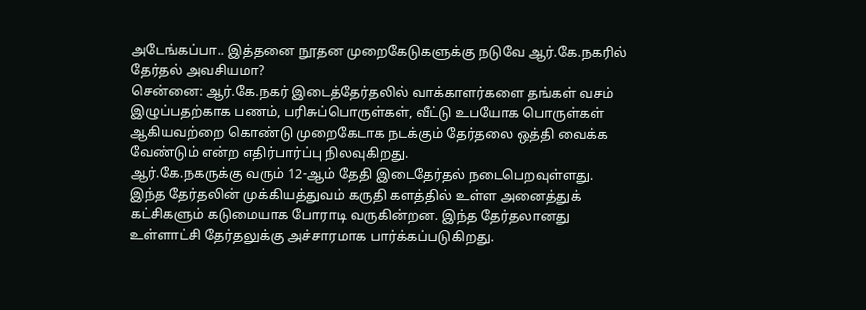அடேங்கப்பா.. இத்தனை நூதன முறைகேடுகளுக்கு நடுவே ஆர்.கே.நகரில் தேர்தல் அவசியமா?
சென்னை: ஆர்.கே.நகர் இடைத்தேர்தலில் வாக்காளர்களை தங்கள் வசம் இழுப்பதற்காக பணம், பரிசுப்பொருள்கள், வீட்டு உபயோக பொருள்கள் ஆகியவற்றை கொண்டு முறைகேடாக நடக்கும் தேர்தலை ஒத்தி வைக்க வேண்டும் என்ற எதிர்பார்ப்பு நிலவுகிறது.
ஆர்.கே.நகருக்கு வரும் 12-ஆம் தேதி இடைதேர்தல் நடைபெறவுள்ளது. இந்த தேர்தலின் முக்கியத்துவம் கருதி களத்தில் உள்ள அனைத்துக் கட்சிகளும் கடுமையாக போராடி வருகின்றன. இந்த தேர்தலானது உள்ளாட்சி தேர்தலுக்கு அச்சாரமாக பார்க்கப்படுகிறது.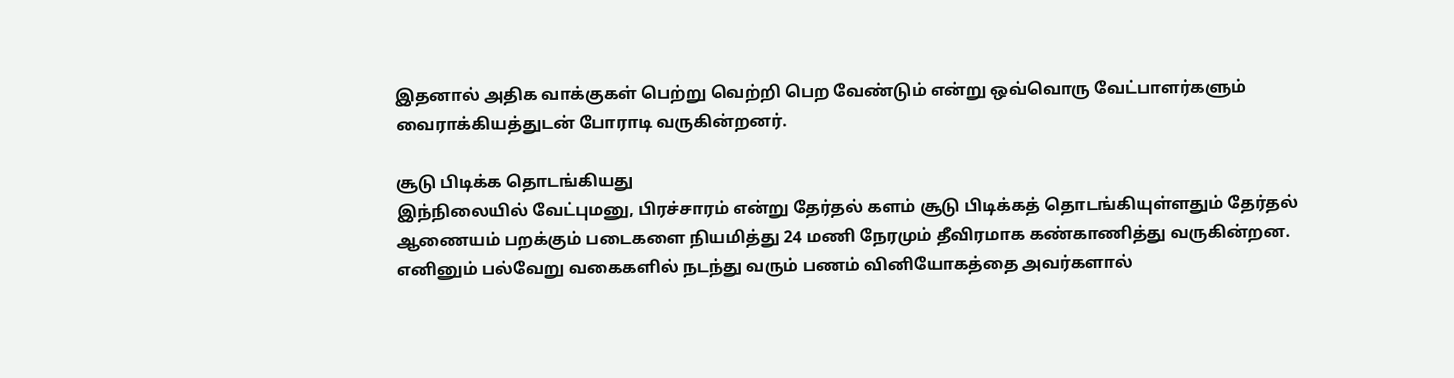இதனால் அதிக வாக்குகள் பெற்று வெற்றி பெற வேண்டும் என்று ஒவ்வொரு வேட்பாளர்களும் வைராக்கியத்துடன் போராடி வருகின்றனர்.

சூடு பிடிக்க தொடங்கியது
இந்நிலையில் வேட்புமனு, பிரச்சாரம் என்று தேர்தல் களம் சூடு பிடிக்கத் தொடங்கியுள்ளதும் தேர்தல் ஆணையம் பறக்கும் படைகளை நியமித்து 24 மணி நேரமும் தீவிரமாக கண்காணித்து வருகின்றன. எனினும் பல்வேறு வகைகளில் நடந்து வரும் பணம் வினியோகத்தை அவர்களால்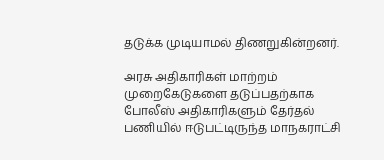தடுக்க முடியாமல் திணறுகின்றனர்.

அரசு அதிகாரிகள் மாற்றம்
முறைகேடுகளை தடுப்பதற்காக போலீஸ் அதிகாரிகளும் தேர்தல் பணியில் ஈடுபட்டிருந்த மாநகராட்சி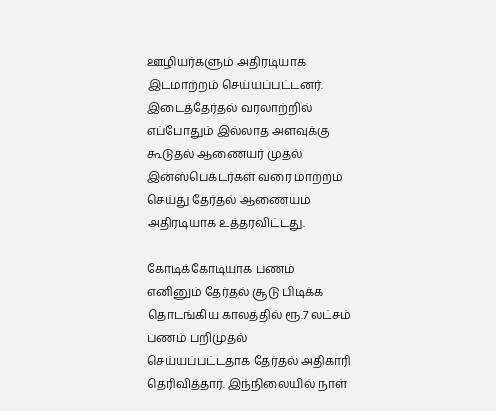ஊழியர்களும் அதிரடியாக இடமாற்றம் செய்யப்பட்டனர். இடைத்தேர்தல் வரலாற்றில் எப்போதும் இல்லாத அளவுக்கு கூடுதல் ஆணையர் முதல் இன்ஸ்பெக்டர்கள் வரை மாற்றம் செய்து தேர்தல் ஆணையம் அதிரடியாக உத்தரவிட்டது.

கோடிக்கோடியாக பணம்
எனினும் தேர்தல் சூடு பிடிக்க தொடங்கிய காலத்தில் ரூ.7 லட்சம் பணம் பறிமுதல் செய்யப்பட்டதாக தேர்தல் அதிகாரி தெரிவித்தார். இந்நிலையில் நாள்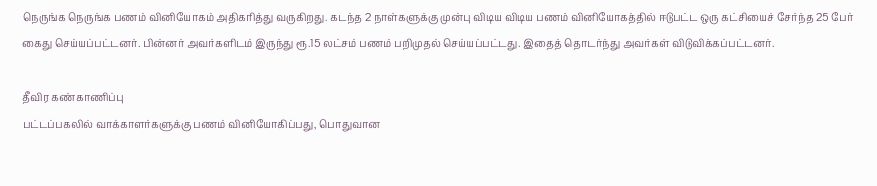நெருங்க நெருங்க பணம் வினியோகம் அதிகரித்து வருகிறது. கடந்த 2 நாள்களுக்கு முன்பு விடிய விடிய பணம் வினியோகத்தில் ஈடுபட்ட ஒரு கட்சியைச் சேர்ந்த 25 பேர் கைது செய்யப்பட்டனர். பின்னர் அவர்களிடம் இருந்து ரூ.15 லட்சம் பணம் பறிமுதல் செய்யப்பட்டது. இதைத் தொடர்ந்து அவர்கள் விடுவிக்கப்பட்டனர்.

தீவிர கண்காணிப்பு
பட்டப்பகலில் வாக்காளர்களுக்கு பணம் வினியோகிப்பது, பொதுவான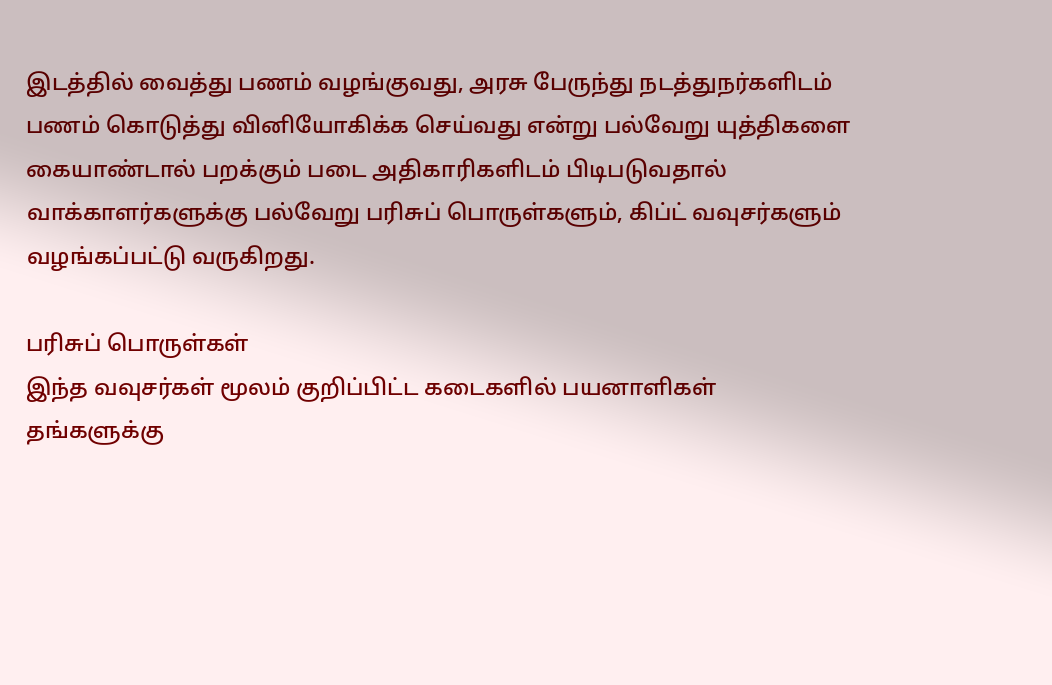இடத்தில் வைத்து பணம் வழங்குவது, அரசு பேருந்து நடத்துநர்களிடம் பணம் கொடுத்து வினியோகிக்க செய்வது என்று பல்வேறு யுத்திகளை கையாண்டால் பறக்கும் படை அதிகாரிகளிடம் பிடிபடுவதால் வாக்காளர்களுக்கு பல்வேறு பரிசுப் பொருள்களும், கிப்ட் வவுசர்களும் வழங்கப்பட்டு வருகிறது.

பரிசுப் பொருள்கள்
இந்த வவுசர்கள் மூலம் குறிப்பிட்ட கடைகளில் பயனாளிகள் தங்களுக்கு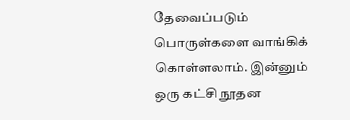தேவைப்படும் பொருள்களை வாங்கிக் கொள்ளலாம். இன்னும் ஒரு கட்சி நூதன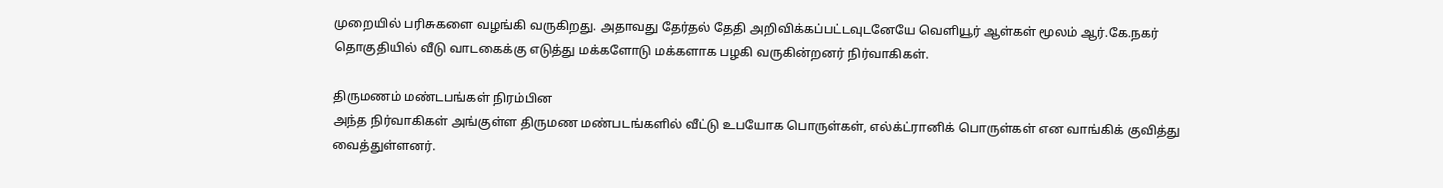முறையில் பரிசுகளை வழங்கி வருகிறது. அதாவது தேர்தல் தேதி அறிவிக்கப்பட்டவுடனேயே வெளியூர் ஆள்கள் மூலம் ஆர்.கே.நகர் தொகுதியில் வீடு வாடகைக்கு எடுத்து மக்களோடு மக்களாக பழகி வருகின்றனர் நிர்வாகிகள்.

திருமணம் மண்டபங்கள் நிரம்பின
அந்த நிர்வாகிகள் அங்குள்ள திருமண மண்படங்களில் வீட்டு உபயோக பொருள்கள், எல்க்ட்ரானிக் பொருள்கள் என வாங்கிக் குவித்து வைத்துள்ளனர்.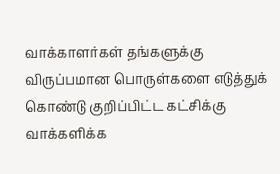வாக்காளர்கள் தங்களுக்கு விருப்பமான பொருள்களை எடுத்துக் கொண்டு குறிப்பிட்ட கட்சிக்கு வாக்களிக்க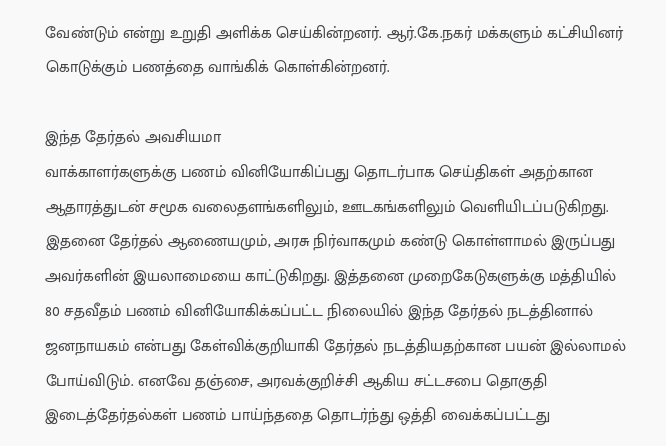வேண்டும் என்று உறுதி அளிக்க செய்கின்றனர். ஆர்.கே.நகர் மக்களும் கட்சியினர் கொடுக்கும் பணத்தை வாங்கிக் கொள்கின்றனர்.

இந்த தேர்தல் அவசியமா
வாக்காளர்களுக்கு பணம் வினியோகிப்பது தொடர்பாக செய்திகள் அதற்கான ஆதாரத்துடன் சமூக வலைதளங்களிலும், ஊடகங்களிலும் வெளியிடப்படுகிறது. இதனை தேர்தல் ஆணையமும், அரசு நிர்வாகமும் கண்டு கொள்ளாமல் இருப்பது அவர்களின் இயலாமையை காட்டுகிறது. இத்தனை முறைகேடுகளுக்கு மத்தியில்
80 சதவீதம் பணம் வினியோகிக்கப்பட்ட நிலையில் இந்த தேர்தல் நடத்தினால் ஜனநாயகம் என்பது கேள்விக்குறியாகி தேர்தல் நடத்தியதற்கான பயன் இல்லாமல் போய்விடும். எனவே தஞ்சை, அரவக்குறிச்சி ஆகிய சட்டசபை தொகுதி இடைத்தேர்தல்கள் பணம் பாய்ந்ததை தொடர்ந்து ஒத்தி வைக்கப்பட்டது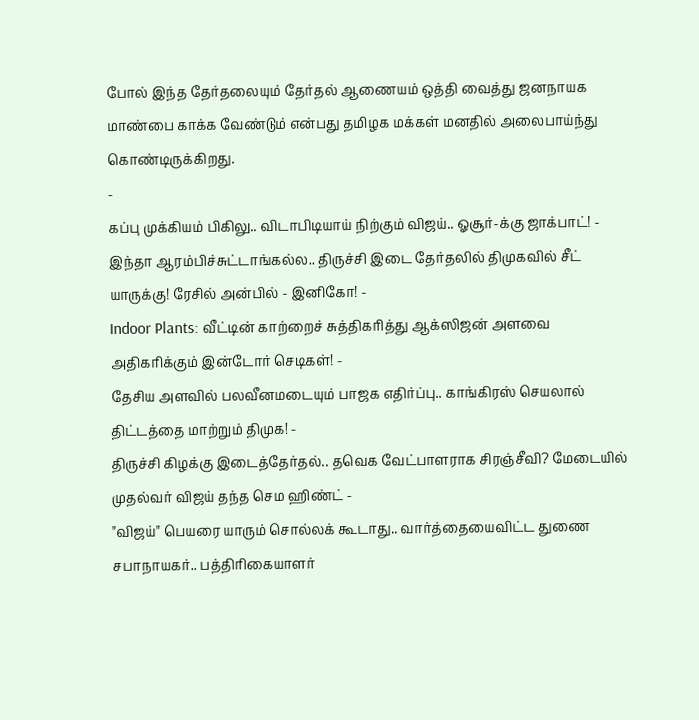போல் இந்த தேர்தலையும் தேர்தல் ஆணையம் ஒத்தி வைத்து ஜனநாயக மாண்பை காக்க வேண்டும் என்பது தமிழக மக்கள் மனதில் அலைபாய்ந்து கொண்டிருக்கிறது.
-
கப்பு முக்கியம் பிகிலு.. விடாபிடியாய் நிற்கும் விஜய்.. ஓசூர்-க்கு ஜாக்பாட்! -
இந்தா ஆரம்பிச்சுட்டாங்கல்ல.. திருச்சி இடை தேர்தலில் திமுகவில் சீட் யாருக்கு! ரேசில் அன்பில் - இனிகோ! -
Indoor Plants: வீட்டின் காற்றைச் சுத்திகரித்து ஆக்ஸிஜன் அளவை அதிகரிக்கும் இன்டோர் செடிகள்! -
தேசிய அளவில் பலவீனமடையும் பாஜக எதிர்ப்பு.. காங்கிரஸ் செயலால் திட்டத்தை மாற்றும் திமுக! -
திருச்சி கிழக்கு இடைத்தேர்தல்.. தவெக வேட்பாளராக சிரஞ்சீவி? மேடையில் முதல்வர் விஜய் தந்த செம ஹிண்ட் -
"விஜய்" பெயரை யாரும் சொல்லக் கூடாது.. வார்த்தையைவிட்ட துணை சபாநாயகர்.. பத்திரிகையாளர்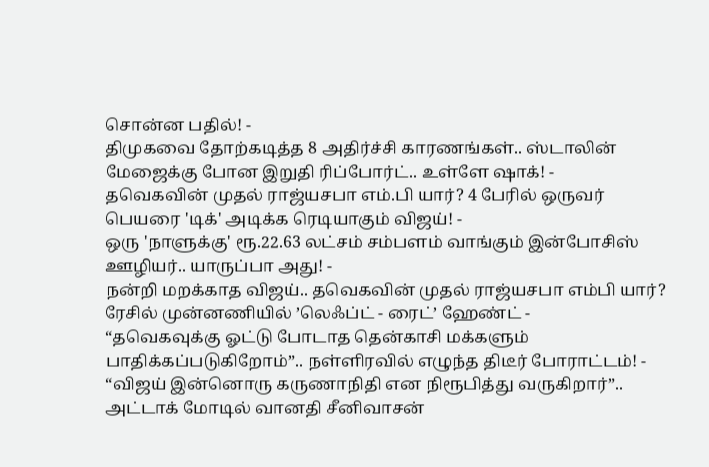சொன்ன பதில்! -
திமுகவை தோற்கடித்த 8 அதிர்ச்சி காரணங்கள்.. ஸ்டாலின் மேஜைக்கு போன இறுதி ரிப்போர்ட்.. உள்ளே ஷாக்! -
தவெகவின் முதல் ராஜ்யசபா எம்.பி யார்? 4 பேரில் ஒருவர் பெயரை 'டிக்' அடிக்க ரெடியாகும் விஜய்! -
ஒரு 'நாளுக்கு' ரூ.22.63 லட்சம் சம்பளம் வாங்கும் இன்போசிஸ் ஊழியர்.. யாருப்பா அது! -
நன்றி மறக்காத விஜய்.. தவெகவின் முதல் ராஜ்யசபா எம்பி யார்? ரேசில் முன்னணியில் ’லெஃப்ட் - ரைட்’ ஹேண்ட் -
“தவெகவுக்கு ஓட்டு போடாத தென்காசி மக்களும் பாதிக்கப்படுகிறோம்”.. நள்ளிரவில் எழுந்த திடீர் போராட்டம்! -
“விஜய் இன்னொரு கருணாநிதி என நிரூபித்து வருகிறார்”.. அட்டாக் மோடில் வானதி சீனிவாசன்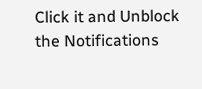Click it and Unblock the Notifications